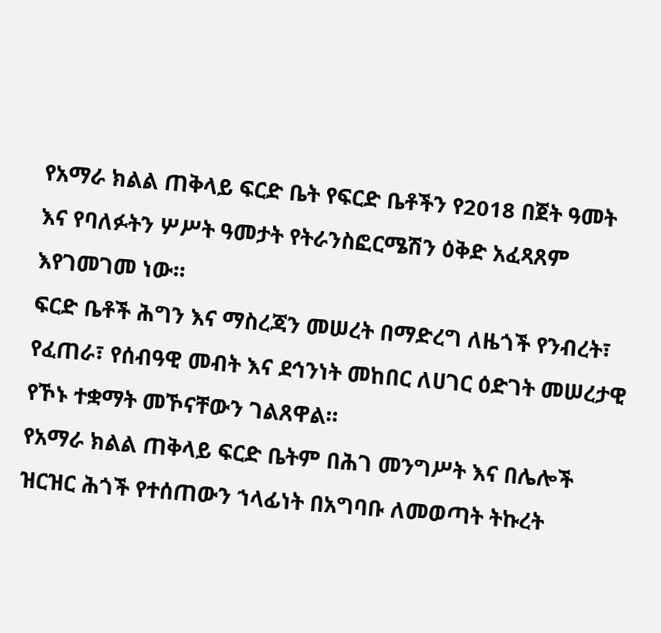የአማራ ክልል ጠቅላይ ፍርድ ቤት የፍርድ ቤቶችን የ2018 በጀት ዓመት እና የባለፉትን ሦሥት ዓመታት የትራንስፎርሜሽን ዕቅድ አፈጻጸም እየገመገመ ነው።
ፍርድ ቤቶች ሕግን እና ማስረጃን መሠረት በማድረግ ለዜጎች የንብረት፣ የፈጠራ፣ የሰብዓዊ መብት እና ደኅንነት መከበር ለሀገር ዕድገት መሠረታዊ የኾኑ ተቋማት መኾናቸውን ገልጸዋል።
የአማራ ክልል ጠቅላይ ፍርድ ቤትም በሕገ መንግሥት እና በሌሎች ዝርዝር ሕጎች የተሰጠውን ኀላፊነት በአግባቡ ለመወጣት ትኩረት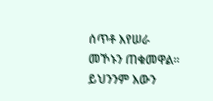ሰጥቶ እየሠራ መኾኑን ጠቁመዋል።
ይህንንም እውን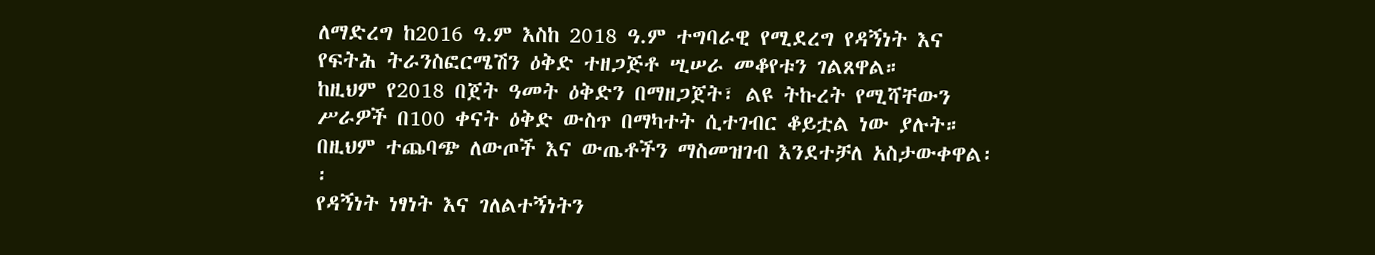ለማድረግ ከ2016 ዓ.ም እስከ 2018 ዓ.ም ተግባራዊ የሚደረግ የዳኝነት እና የፍትሕ ትራንስፎርሜሽን ዕቅድ ተዘጋጅቶ ሢሠራ መቆየቱን ገልጸዋል።
ከዚህም የ2018 በጀት ዓመት ዕቅድን በማዘጋጀት፣ ልዩ ትኩረት የሚሻቸውን ሥራዎች በ100 ቀናት ዕቅድ ውስጥ በማካተት ሲተገብር ቆይቷል ነው ያሉት። በዚህም ተጨባጭ ለውጦች እና ውጤቶችን ማስመዝገብ እንደተቻለ አስታውቀዋል፡፡
የዳኝነት ነፃነት እና ገለልተኝነትን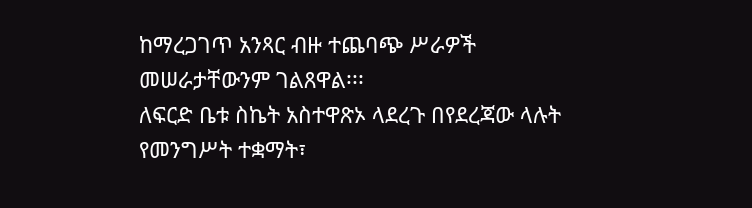ከማረጋገጥ አንጻር ብዙ ተጨባጭ ሥራዎች መሠራታቸውንም ገልጸዋል፡፡፡
ለፍርድ ቤቱ ስኬት አስተዋጽኦ ላደረጉ በየደረጃው ላሉት የመንግሥት ተቋማት፣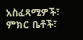አስፈጻሚዎች፣ ምክር ቤቶች፣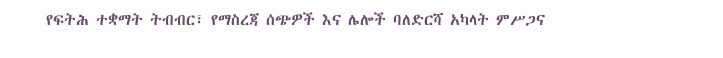የፍትሕ ተቋማት ትብብር፣ የማስረጃ ሰጭዎች እና ሌሎች ባለድርሻ አካላት ምሥጋና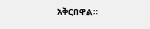አቅርበዋል።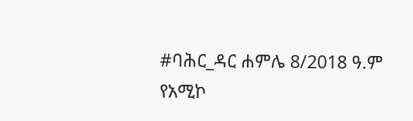#ባሕር_ዳር ሐምሌ 8/2018 ዓ.ም
የአሚኮ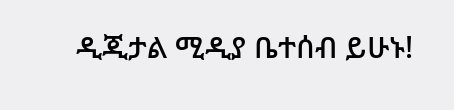ዲጂታል ሚዲያ ቤተሰብ ይሁኑ!